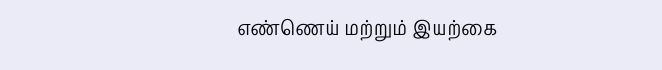எண்ணெய் மற்றும் இயற்கை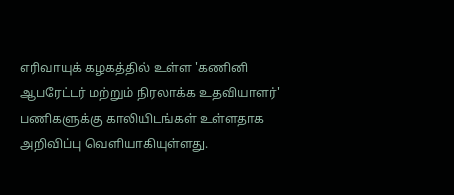எரிவாயுக் கழகத்தில் உள்ள 'கணினி ஆபரேட்டர் மற்றும் நிரலாக்க உதவியாளர்' பணிகளுக்கு காலியிடங்கள் உள்ளதாக அறிவிப்பு வெளியாகியுள்ளது.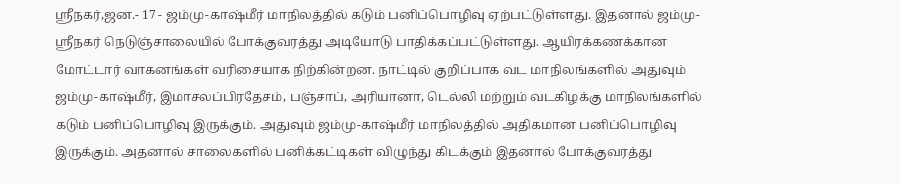ஸ்ரீநகர்,ஜன.- 17 - ஜம்மு-காஷ்மீர் மாநிலத்தில் கடும் பனிப்பொழிவு ஏற்பட்டுள்ளது. இதனால் ஜம்மு-ஸ்ரீநகர் நெடுஞ்சாலையில் போக்குவரத்து அடியோடு பாதிக்கப்பட்டுள்ளது. ஆயிரக்கணக்கான மோட்டார் வாகனங்கள் வரிசையாக நிற்கின்றன. நாட்டில் குறிப்பாக வட மாநிலங்களில் அதுவும் ஜம்மு-காஷ்மீர், இமாசலப்பிரதேசம், பஞ்சாப், அரியானா, டெல்லி மற்றும் வடகிழக்கு மாநிலங்களில் கடும் பனிப்பொழிவு இருக்கும். அதுவும் ஜம்மு-காஷ்மீர் மாநிலத்தில் அதிகமான பனிப்பொழிவு இருக்கும். அதனால் சாலைகளில் பனிக்கட்டிகள் விழுந்து கிடக்கும் இதனால் போக்குவரத்து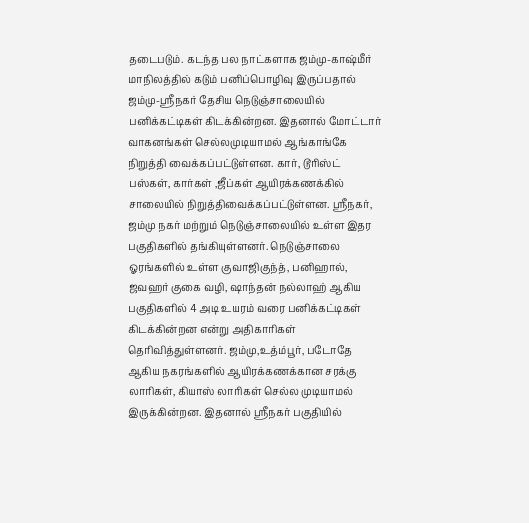தடைபடும். கடந்த பல நாட்களாக ஜம்மு-காஷ்மீர் மாநிலத்தில் கடும் பனிப்பொழிவு இருப்பதால் ஜம்மு-ஸ்ரீநகர் தேசிய நெடுஞ்சாலையில் பனிக்கட்டிகள் கிடக்கின்றன. இதனால் மோட்டார் வாகனங்கள் செல்லமுடியாமல் ஆங்காங்கே நிறுத்தி வைக்கப்பட்டுள்ளன. கார், டூரிஸ்ட் பஸ்கள், கார்கள் ,ஜீப்கள் ஆயிரக்கணக்கில் சாலையில் நிறுத்திவைக்கப்பட்டுள்ளன. ஸ்ரீநகர், ஜம்மு நகர் மற்றும் நெடுஞ்சாலையில் உள்ள இதர பகுதிகளில் தங்கியுள்ளனர். நெடுஞ்சாலை ஓரங்களில் உள்ள குவாஜிகுந்த், பனிஹால், ஜவஹர் குகை வழி, ஷாந்தன் நல்லாஹ் ஆகிய பகுதிகளில் 4 அடி உயரம் வரை பனிக்கட்டிகள் கிடக்கின்றன என்று அதிகாரிகள் தெரிவித்துள்ளனர். ஜம்மு,உத்ம்பூர், படோதே ஆகிய நகரங்களில் ஆயிரக்கணக்கான சரக்கு லாரிகள், கியாஸ் லாரிகள் செல்ல முடியாமல் இருக்கின்றன. இதனால் ஸ்ரீநகர் பகுதியில்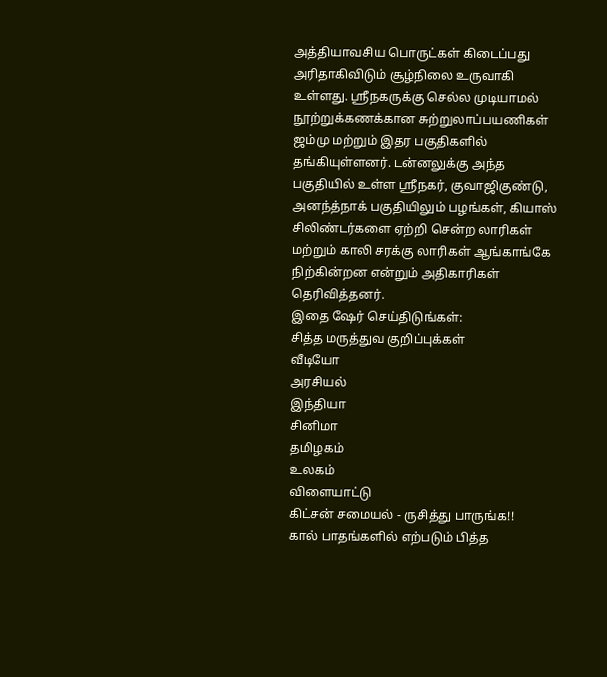அத்தியாவசிய பொருட்கள் கிடைப்பது அரிதாகிவிடும் சூழ்நிலை உருவாகி உள்ளது. ஸ்ரீநகருக்கு செல்ல முடியாமல் நூற்றுக்கணக்கான சுற்றுலாப்பயணிகள் ஜம்மு மற்றும் இதர பகுதிகளில் தங்கியுள்ளனர். டன்னலுக்கு அந்த பகுதியில் உள்ள ஸ்ரீநகர், குவாஜிகுண்டு, அனந்த்நாக் பகுதியிலும் பழங்கள், கியாஸ் சிலிண்டர்களை ஏற்றி சென்ற லாரிகள் மற்றும் காலி சரக்கு லாரிகள் ஆங்காங்கே நிற்கின்றன என்றும் அதிகாரிகள் தெரிவித்தனர்.
இதை ஷேர் செய்திடுங்கள்:
சித்த மருத்துவ குறிப்புக்கள்
வீடியோ
அரசியல்
இந்தியா
சினிமா
தமிழகம்
உலகம்
விளையாட்டு
கிட்சன் சமையல் - ருசித்து பாருங்க!!
கால் பாதங்களில் எற்படும் பித்த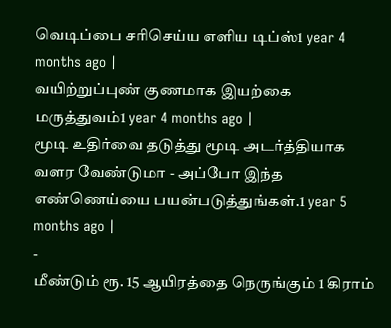வெடிப்பை சரிசெய்ய எளிய டிப்ஸ்1 year 4 months ago |
வயிற்றுப்புண் குணமாக இயற்கை மருத்துவம்1 year 4 months ago |
மூடி உதிர்வை தடுத்து மூடி அடர்த்தியாக வளர வேண்டுமா - அப்போ இந்த எண்ணெய்யை பயன்படுத்துங்கள்.1 year 5 months ago |
-
மீண்டும் ரூ. 15 ஆயிரத்தை நெருங்கும் 1 கிராம்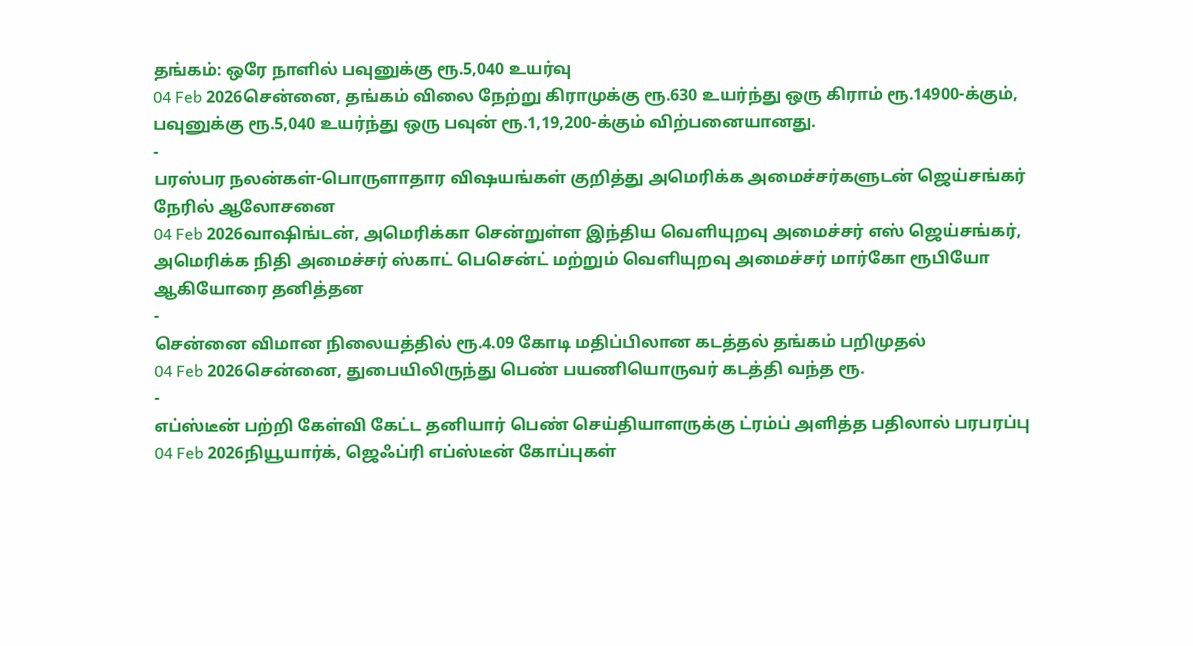தங்கம்: ஒரே நாளில் பவுனுக்கு ரூ.5,040 உயர்வு
04 Feb 2026சென்னை, தங்கம் விலை நேற்று கிராமுக்கு ரூ.630 உயர்ந்து ஒரு கிராம் ரூ.14900-க்கும், பவுனுக்கு ரூ.5,040 உயர்ந்து ஒரு பவுன் ரூ.1,19,200-க்கும் விற்பனையானது.
-
பரஸ்பர நலன்கள்-பொருளாதார விஷயங்கள் குறித்து அமெரிக்க அமைச்சர்களுடன் ஜெய்சங்கர் நேரில் ஆலோசனை
04 Feb 2026வாஷிங்டன், அமெரிக்கா சென்றுள்ள இந்திய வெளியுறவு அமைச்சர் எஸ் ஜெய்சங்கர், அமெரிக்க நிதி அமைச்சர் ஸ்காட் பெசென்ட் மற்றும் வெளியுறவு அமைச்சர் மார்கோ ரூபியோ ஆகியோரை தனித்தன
-
சென்னை விமான நிலையத்தில் ரூ.4.09 கோடி மதிப்பிலான கடத்தல் தங்கம் பறிமுதல்
04 Feb 2026சென்னை, துபையிலிருந்து பெண் பயணியொருவர் கடத்தி வந்த ரூ.
-
எப்ஸ்டீன் பற்றி கேள்வி கேட்ட தனியார் பெண் செய்தியாளருக்கு ட்ரம்ப் அளித்த பதிலால் பரபரப்பு
04 Feb 2026நியூயார்க், ஜெஃப்ரி எப்ஸ்டீன் கோப்புகள்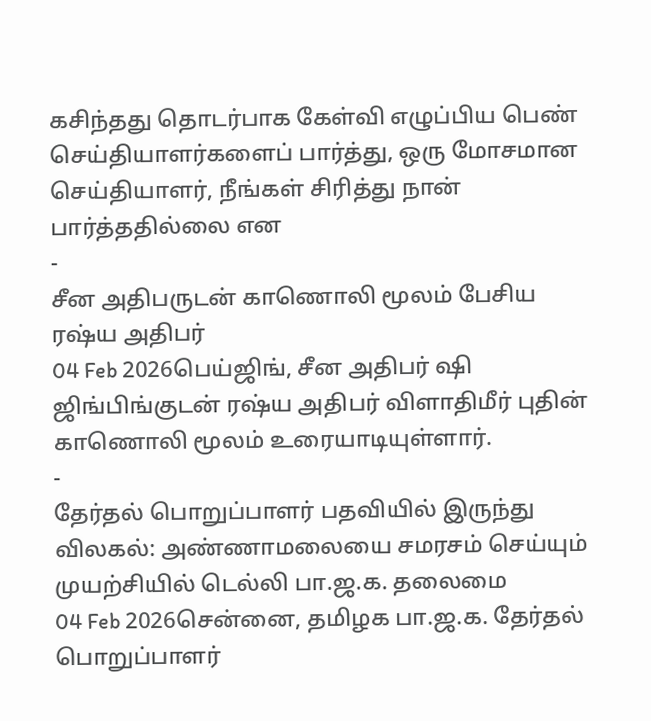கசிந்தது தொடர்பாக கேள்வி எழுப்பிய பெண் செய்தியாளர்களைப் பார்த்து, ஒரு மோசமான செய்தியாளர், நீங்கள் சிரித்து நான் பார்த்ததில்லை என
-
சீன அதிபருடன் காணொலி மூலம் பேசிய ரஷ்ய அதிபர்
04 Feb 2026பெய்ஜிங், சீன அதிபர் ஷி ஜிங்பிங்குடன் ரஷ்ய அதிபர் விளாதிமீர் புதின் காணொலி மூலம் உரையாடியுள்ளார்.
-
தேர்தல் பொறுப்பாளர் பதவியில் இருந்து விலகல்: அண்ணாமலையை சமரசம் செய்யும் முயற்சியில் டெல்லி பா.ஜ.க. தலைமை
04 Feb 2026சென்னை, தமிழக பா.ஜ.க. தேர்தல் பொறுப்பாளர்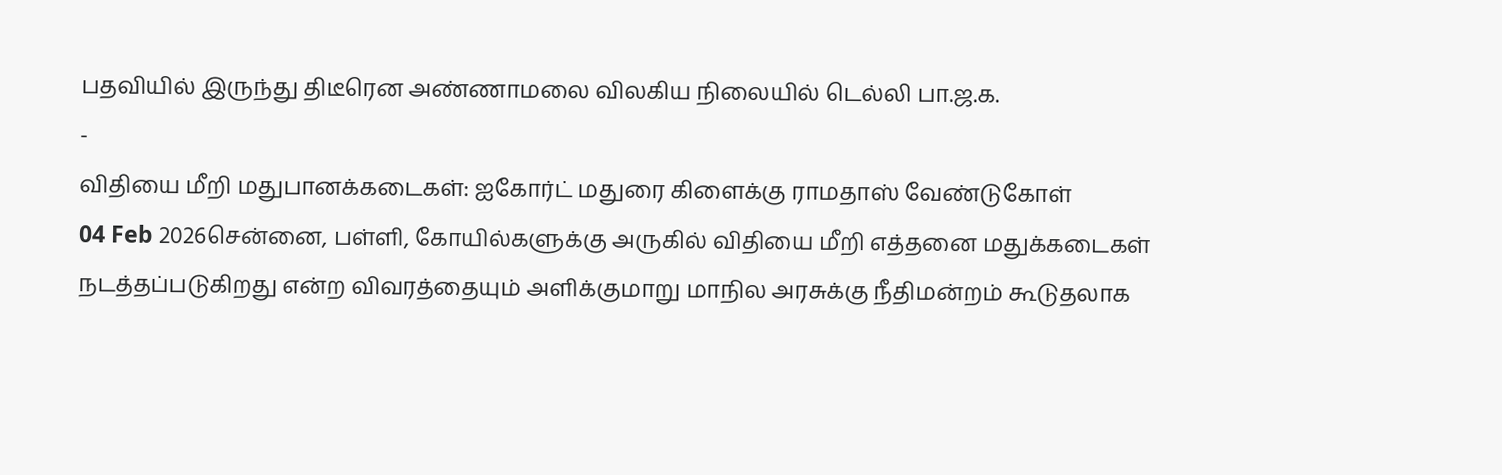பதவியில் இருந்து திடீரென அண்ணாமலை விலகிய நிலையில் டெல்லி பா.ஜ.க.
-
விதியை மீறி மதுபானக்கடைகள்: ஐகோர்ட் மதுரை கிளைக்கு ராமதாஸ் வேண்டுகோள்
04 Feb 2026சென்னை, பள்ளி, கோயில்களுக்கு அருகில் விதியை மீறி எத்தனை மதுக்கடைகள் நடத்தப்படுகிறது என்ற விவரத்தையும் அளிக்குமாறு மாநில அரசுக்கு நீதிமன்றம் கூடுதலாக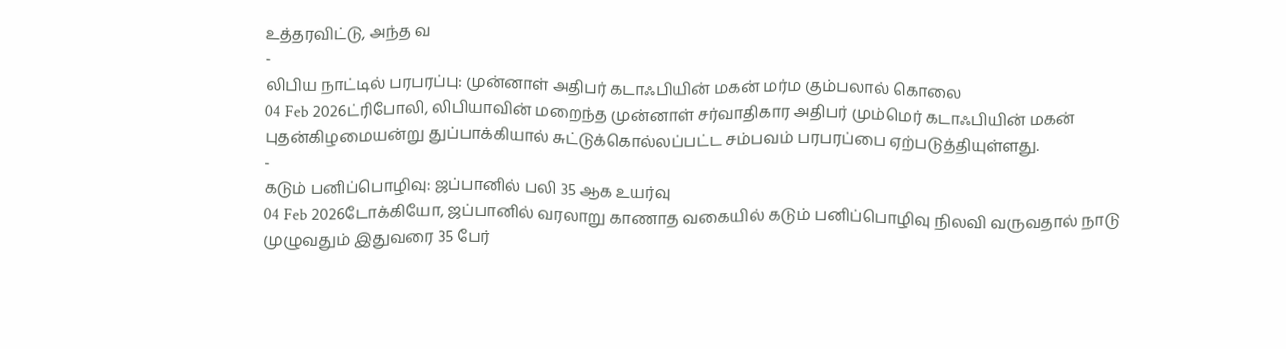உத்தரவிட்டு, அந்த வ
-
லிபிய நாட்டில் பரபரப்பு: முன்னாள் அதிபர் கடாஃபியின் மகன் மர்ம கும்பலால் கொலை
04 Feb 2026ட்ரிபோலி, லிபியாவின் மறைந்த முன்னாள் சர்வாதிகார அதிபர் மும்மெர் கடாஃபியின் மகன் புதன்கிழமையன்று துப்பாக்கியால் சுட்டுக்கொல்லப்பட்ட சம்பவம் பரபரப்பை ஏற்படுத்தியுள்ளது.
-
கடும் பனிப்பொழிவு: ஜப்பானில் பலி 35 ஆக உயர்வு
04 Feb 2026டோக்கியோ, ஜப்பானில் வரலாறு காணாத வகையில் கடும் பனிப்பொழிவு நிலவி வருவதால் நாடு முழுவதும் இதுவரை 35 பேர்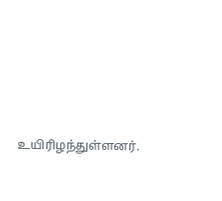உயிரிழந்துள்ளனர்.